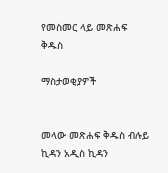የመስመር ላይ መጽሐፍ ቅዱስ

ማስታወቂያዎች


መላው መጽሐፍ ቅዱስ ብሉይ ኪዳን አዲስ ኪዳን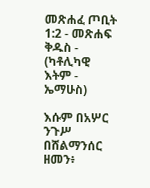መጽሐፈ ጦቢት 1:2 - መጽሐፍ ቅዱስ - (ካቶሊካዊ እትም - ኤማሁስ)

እሱም በአሦር ንጉሥ በሸልማንሰር ዘመን፥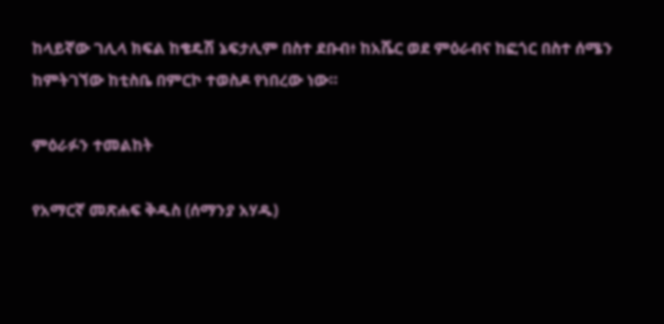ከላይኛው ገሊላ ክፍል ከቄዴሽ ኔፍታሊም በስተ ደቡብ፥ ከአሼር ወደ ምዕራብና ከፎጎር በስተ ሰሜን ከምትገኘው ከቲስቤ በምርኮ ተወስዶ የነበረው ነው።

ምዕራፉን ተመልከት

የአማርኛ መጽሐፍ ቅዱስ (ሰማንያ አሃዱ)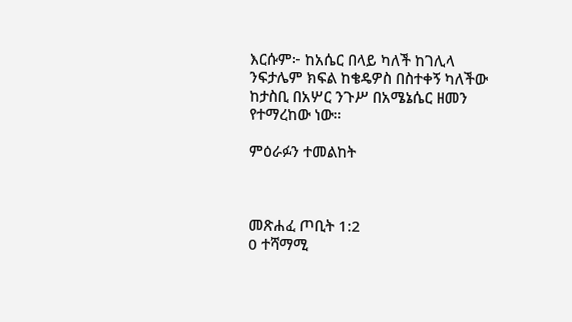እርሱም፦ ከአሴር በላይ ካለች ከገሊላ ንፍታሌም ክፍል ከቄዴዎስ በስተቀኝ ካለችው ከታስቢ በአሦር ንጉሥ በአሜኔሴር ዘመን የተማረከው ነው።

ምዕራፉን ተመልከት



መጽሐፈ ጦቢት 1:2
0 ተሻማሚ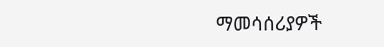ማመሳሰሪያዎች